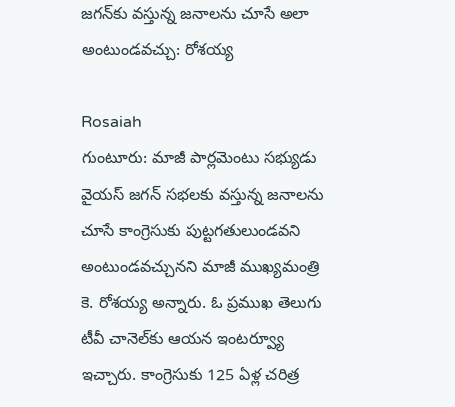జగన్‌కు వస్తున్న జనాలను చూసే అలా అంటుండవచ్చు: రోశయ్య

Rosaiah
గుంటూరు: మాజీ పార్లమెంటు సభ్యుడు వైయస్ జగన్ సభలకు వస్తున్న జనాలను చూసే కాంగ్రెసుకు పుట్టగతులుండవని అంటుండవచ్చునని మాజీ ముఖ్యమంత్రి కె. రోశయ్య అన్నారు. ఓ ప్రముఖ తెలుగు టీవీ చానెల్‌కు ఆయన ఇంటర్వ్యూ ఇచ్చారు. కాంగ్రెసుకు 125 ఏళ్ల చరిత్ర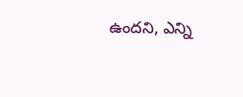ఉందని, ఎన్ని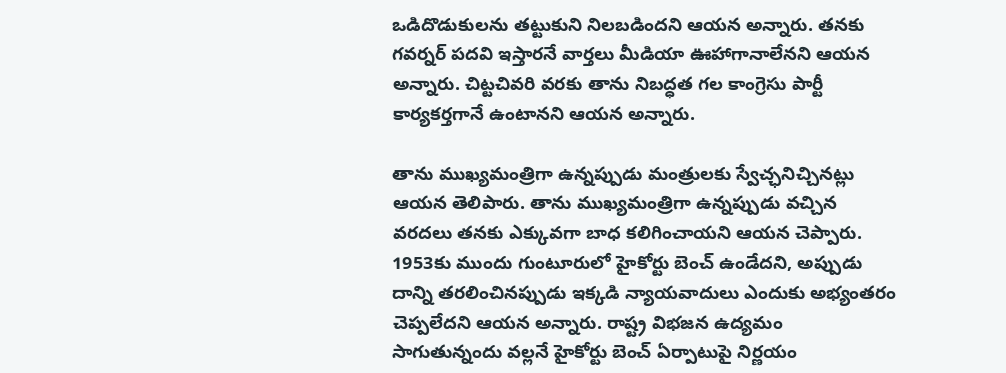ఒడిదొడుకులను తట్టుకుని నిలబడిందని ఆయన అన్నారు. తనకు గవర్నర్ పదవి ఇస్తారనే వార్తలు మీడియా ఊహాగానాలేనని ఆయన అన్నారు. చిట్టచివరి వరకు తాను నిబద్ధత గల కాంగ్రెసు పార్టీ కార్యకర్తగానే ఉంటానని ఆయన అన్నారు.

తాను ముఖ్యమంత్రిగా ఉన్నప్పుడు మంత్రులకు స్వేచ్ఛనిచ్చినట్లు ఆయన తెలిపారు. తాను ముఖ్యమంత్రిగా ఉన్నప్పుడు వచ్చిన వరదలు తనకు ఎక్కువగా బాధ కలిగించాయని ఆయన చెప్పారు. 1953కు ముందు గుంటూరులో హైకోర్టు బెంచ్ ఉండేదని, అప్పుడు దాన్ని తరలించినప్పుడు ఇక్కడి న్యాయవాదులు ఎందుకు అభ్యంతరం చెప్పలేదని ఆయన అన్నారు. రాష్ట్ర విభజన ఉద్యమం సాగుతున్నందు వల్లనే హైకోర్టు బెంచ్ ఏర్పాటుపై నిర్ణయం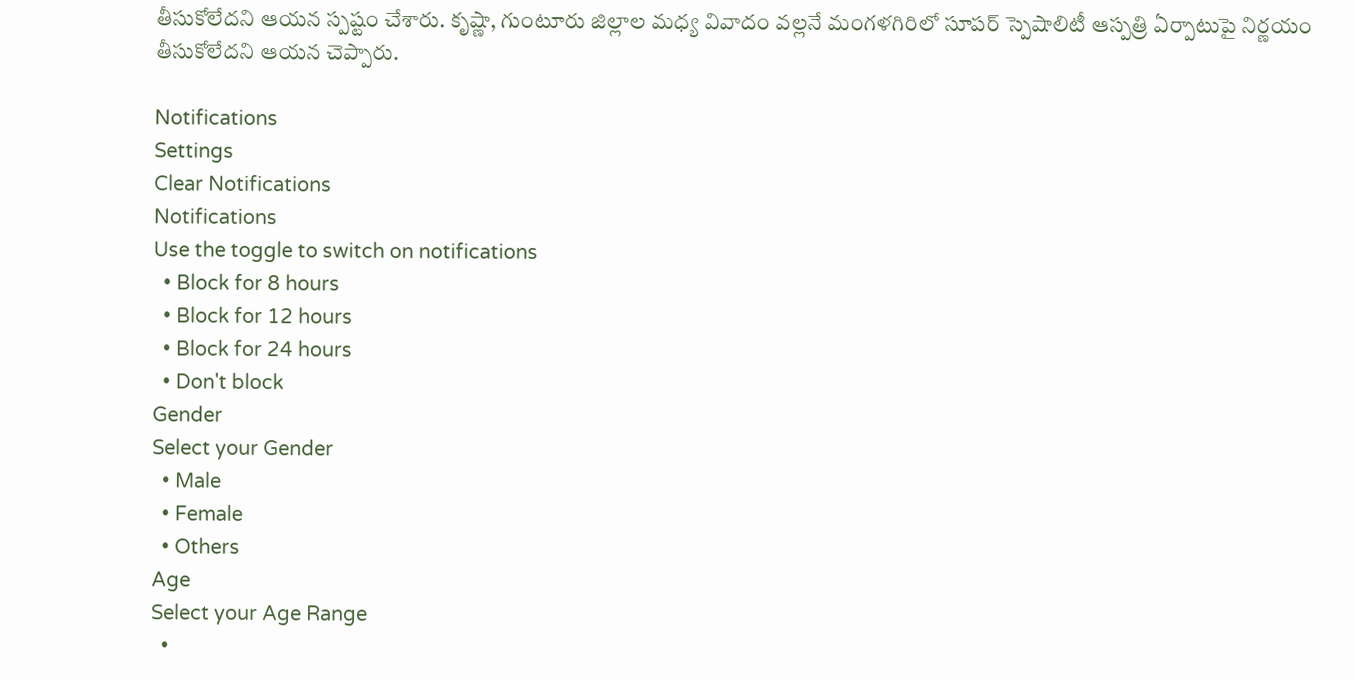తీసుకోలేదని ఆయన స్పష్టం చేశారు. కృష్ణా, గుంటూరు జిల్లాల మధ్య వివాదం వల్లనే మంగళగిరిలో సూపర్ స్పెషాలిటీ ఆస్పత్రి ఏర్పాటుపై నిర్ణయం తీసుకోలేదని ఆయన చెప్పారు.

Notifications
Settings
Clear Notifications
Notifications
Use the toggle to switch on notifications
  • Block for 8 hours
  • Block for 12 hours
  • Block for 24 hours
  • Don't block
Gender
Select your Gender
  • Male
  • Female
  • Others
Age
Select your Age Range
  •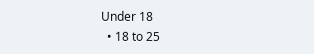Under 18
  • 18 to 25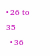• 26 to 35
  • 36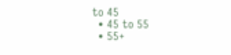to 45
  • 45 to 55
  • 55+